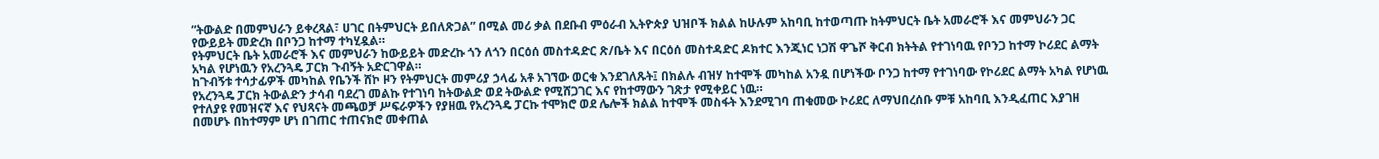”ትውልድ በመምህራን ይቀረጻል፣ ሀገር በትምህርት ይበለጽጋል” በሚል መሪ ቃል በደቡብ ምዕራብ ኢትዮጵያ ህዝቦች ክልል ከሁሉም አከባቢ ከተወጣጡ ከትምህርት ቤት አመራሮች እና መምህራን ጋር የውይይት መድረክ በቦንጋ ከተማ ተካሂዷል።
የትምህርት ቤት አመራሮች እና መምህራን ከውይይት መድረኩ ጎን ለጎን በርዕሰ መስተዳድር ጽ/ቤት እና በርዕሰ መስተዳድር ዶክተር እንጂነር ነጋሽ ዋጌሾ ቅርብ ክትትል የተገነባዉ የቦንጋ ከተማ ኮሪደር ልማት አካል የሆነዉን የአረንጓዴ ፓርክ ጉብኝት አድርገዋል።
ከጉብኝቱ ተሳታፊዎች መካከል የቤንች ሸኮ ዞን የትምህርት መምሪያ ኃላፊ አቶ አገኘው ወርቁ እንደገለጹት፤ በክልሉ ብዝሃ ከተሞች መካከል አንዷ በሆነችው ቦንጋ ከተማ የተገነባው የኮሪደር ልማት አካል የሆነዉ የአረንጓዴ ፓርክ ትውልድን ታሳብ ባደረገ መልኩ የተገነባ ከትውልድ ወደ ትውልድ የሚሸጋገር እና የከተማውን ገጽታ የሚቀይር ነዉ።
የተለያዩ የመዝናኛ እና የህጻናት መጫወቻ ሥፍራዎችን የያዘዉ የአረንጓዴ ፓርኩ ተሞክሮ ወደ ሌሎች ክልል ከተሞች መስፋት እንደሚገባ ጠቁመው ኮሪደር ለማህበረሰቡ ምቹ አከባቢ እንዲፈጠር እያገዘ በመሆኑ በከተማም ሆነ በገጠር ተጠናክሮ መቀጠል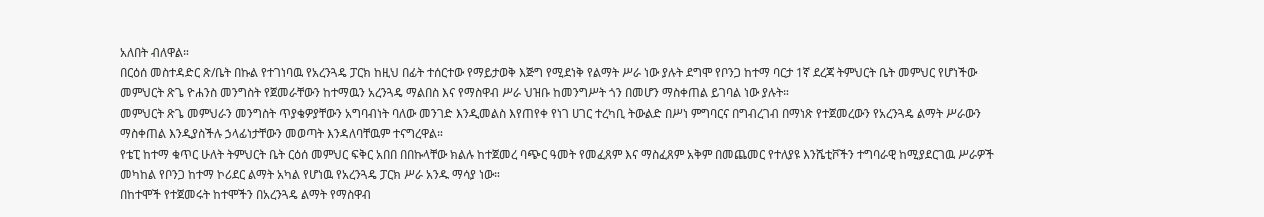አለበት ብለዋል።
በርዕሰ መስተዳድር ጽ/ቤት በኩል የተገነባዉ የአረንጓዴ ፓርክ ከዚህ በፊት ተሰርተው የማይታወቅ እጅግ የሚደነቅ የልማት ሥራ ነው ያሉት ደግሞ የቦንጋ ከተማ ባርታ 1ኛ ደረጃ ትምህርት ቤት መምህር የሆነችው መምህርት ጽጌ ዮሐንስ መንግስት የጀመራቸውን ከተማዉን አረንጓዴ ማልበስ እና የማስዋብ ሥራ ህዝቡ ከመንግሥት ጎን በመሆን ማስቀጠል ይገባል ነው ያሉት።
መምህርት ጽጌ መምህራን መንግስት ጥያቄዎያቸውን አግባብነት ባለው መንገድ እንዲመልስ እየጠየቀ የነገ ሀገር ተረካቢ ትውልድ በሥነ ምግባርና በግብረገብ በማነጽ የተጀመረውን የአረንጓዴ ልማት ሥራውን ማስቀጠል እንዲያስችሉ ኃላፊነታቸውን መወጣት እንዳለባቸዉም ተናግረዋል።
የቴፒ ከተማ ቁጥር ሁለት ትምህርት ቤት ርዕሰ መምህር ፍቅር አበበ በበኩላቸው ክልሉ ከተጀመረ ባጭር ዓመት የመፈጸም እና ማስፈጸም አቅም በመጨመር የተለያዩ እንሼቲቮችን ተግባራዊ ከሚያደርገዉ ሥራዎች መካከል የቦንጋ ከተማ ኮሪደር ልማት አካል የሆነዉ የአረንጓዴ ፓርክ ሥራ አንዱ ማሳያ ነው።
በከተሞች የተጀመሩት ከተሞችን በአረንጓዴ ልማት የማስዋብ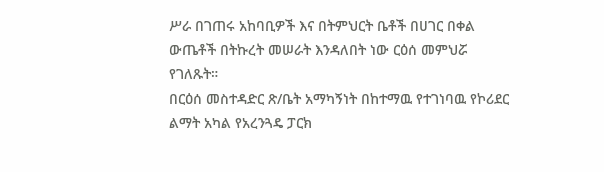ሥራ በገጠሩ አከባቢዎች እና በትምህርት ቤቶች በሀገር በቀል ውጤቶች በትኩረት መሠራት እንዳለበት ነው ርዕሰ መምህሯ የገለጹት።
በርዕሰ መስተዳድር ጽ/ቤት አማካኝነት በከተማዉ የተገነባዉ የኮሪደር ልማት አካል የአረንጓዴ ፓርክ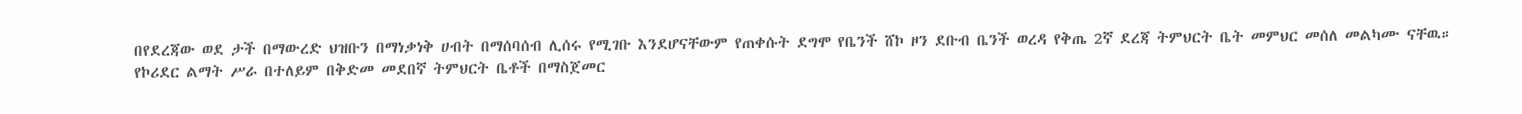በየደረጃው ወደ ታች በማውረድ ህዝቡን በማነቃነቅ ሀብት በማሰባሰብ ሊሰሩ የሚገቡ እንደሆናቸውም የጠቀሱት ደግሞ የቤንች ሸኮ ዞን ደቡብ ቤንች ወረዳ የቅጤ 2ኛ ደረጃ ትምህርት ቤት መምህር መሰለ መልካሙ ናቸዉ።
የኮሪደር ልማት ሥራ በተለይም በቅድመ መደበኛ ትምህርት ቤቶች በማስጀመር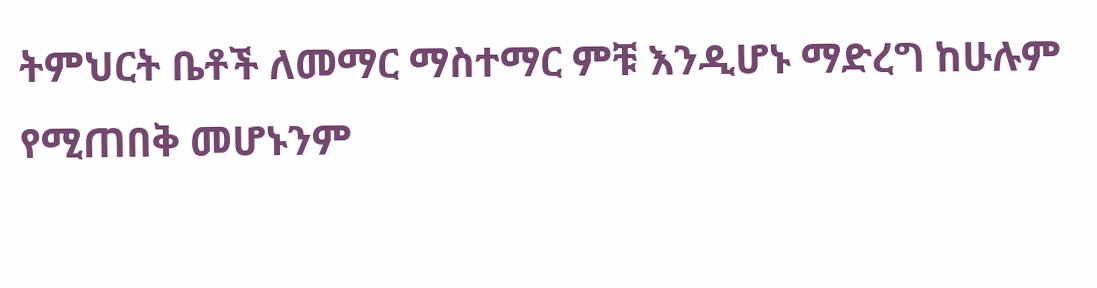ትምህርት ቤቶች ለመማር ማስተማር ምቹ እንዲሆኑ ማድረግ ከሁሉም የሚጠበቅ መሆኑንም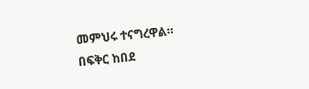መምህሩ ተናግረዋል።
በፍቅር ከበደ